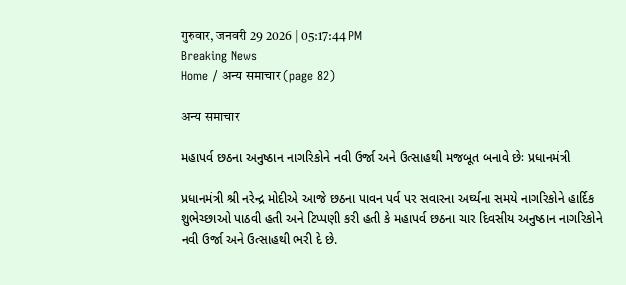गुरुवार, जनवरी 29 2026 | 05:17:44 PM
Breaking News
Home / अन्य समाचार (page 82)

अन्य समाचार

મહાપર્વ છઠના અનુષ્ઠાન નાગરિકોને નવી ઉર્જા અને ઉત્સાહથી મજબૂત બનાવે છેઃ પ્રધાનમંત્રી

પ્રધાનમંત્રી શ્રી નરેન્દ્ર મોદીએ આજે છઠના પાવન પર્વ પર સવારના અર્ઘ્યના સમયે નાગરિકોને હાર્દિક શુભેચ્છાઓ પાઠવી હતી અને ટિપ્પણી કરી હતી કે મહાપર્વ છઠના ચાર દિવસીય અનુષ્ઠાન નાગરિકોને નવી ઉર્જા અને ઉત્સાહથી ભરી દે છે.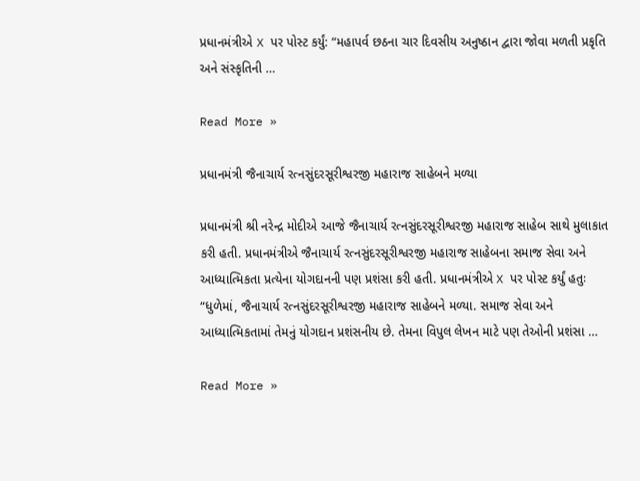પ્રધાનમંત્રીએ X પર પોસ્ટ કર્યું: “મહાપર્વ છઠના ચાર દિવસીય અનુષ્ઠાન દ્વારા જોવા મળતી પ્રકૃતિ અને સંસ્કૃતિની …

Read More »

પ્રધાનમંત્રી જૈનાચાર્ય રત્નસુંદરસૂરીશ્વરજી મહારાજ સાહેબને મળ્યા

પ્રધાનમંત્રી શ્રી નરેન્દ્ર મોદીએ આજે જૈનાચાર્ય રત્નસુંદરસૂરીશ્વરજી મહારાજ સાહેબ સાથે મુલાકાત કરી હતી. પ્રધાનમંત્રીએ જૈનાચાર્ય રત્નસુંદરસૂરીશ્વરજી મહારાજ સાહેબના સમાજ સેવા અને આધ્યાત્મિકતા પ્રત્યેના યોગદાનની પણ પ્રશંસા કરી હતી. પ્રધાનમંત્રીએ X પર પોસ્ટ કર્યું હતુઃ “ધુળેમાં, જૈનાચાર્ય રત્નસુંદરસૂરીશ્વરજી મહારાજ સાહેબને મળ્યા. સમાજ સેવા અને આધ્યાત્મિકતામાં તેમનું યોગદાન પ્રશંસનીય છે. તેમના વિપુલ લેખન માટે પણ તેઓની પ્રશંસા …

Read More »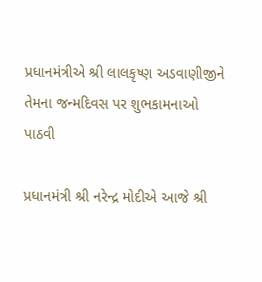પ્રધાનમંત્રીએ શ્રી લાલકૃષ્ણ અડવાણીજીને તેમના જન્મદિવસ પર શુભકામનાઓ પાઠવી

પ્રધાનમંત્રી શ્રી નરેન્દ્ર મોદીએ આજે શ્રી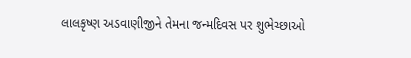લાલકૃષ્ણ અડવાણીજીને તેમના જન્મદિવસ પર શુભેચ્છાઓ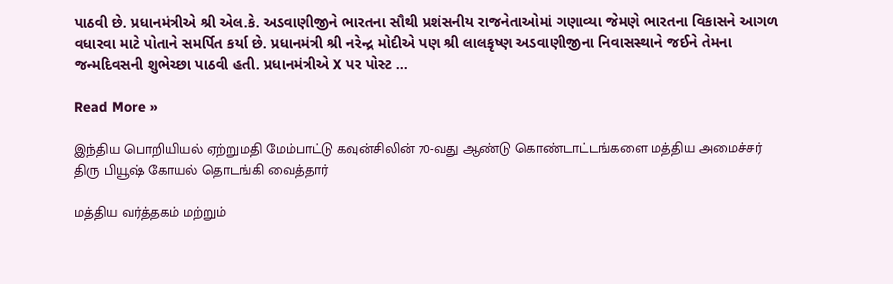પાઠવી છે. પ્રધાનમંત્રીએ શ્રી એલ.કે. અડવાણીજીને ભારતના સૌથી પ્રશંસનીય રાજનેતાઓમાં ગણાવ્યા જેમણે ભારતના વિકાસને આગળ વધારવા માટે પોતાને સમર્પિત કર્યા છે. પ્રધાનમંત્રી શ્રી નરેન્દ્ર મોદીએ પણ શ્રી લાલકૃષ્ણ અડવાણીજીના નિવાસસ્થાને જઈને તેમના જન્મદિવસની શુભેચ્છા પાઠવી હતી. પ્રધાનમંત્રીએ X પર પોસ્ટ …

Read More »

இந்திய பொறியியல் ஏற்றுமதி மேம்பாட்டு கவுன்சிலின் 70-வது ஆண்டு கொண்டாட்டங்களை மத்திய அமைச்சர் திரு பியூஷ் கோயல் தொடங்கி வைத்தார்

மத்திய வர்த்தகம் மற்றும்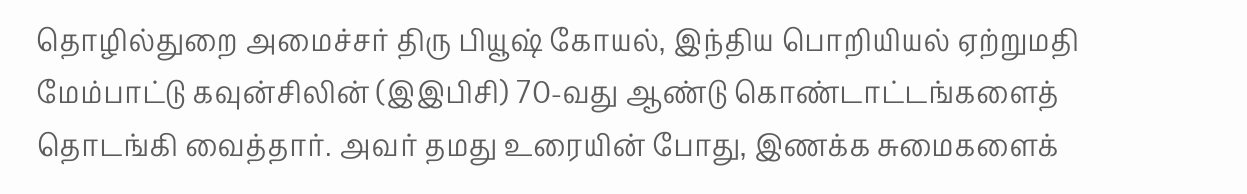தொழில்துறை அமைச்சர் திரு பியூஷ் கோயல், இந்திய பொறியியல் ஏற்றுமதி மேம்பாட்டு கவுன்சிலின் (இஇபிசி) 70-வது ஆண்டு கொண்டாட்டங்களைத் தொடங்கி வைத்தார். அவர் தமது உரையின் போது, இணக்க சுமைகளைக்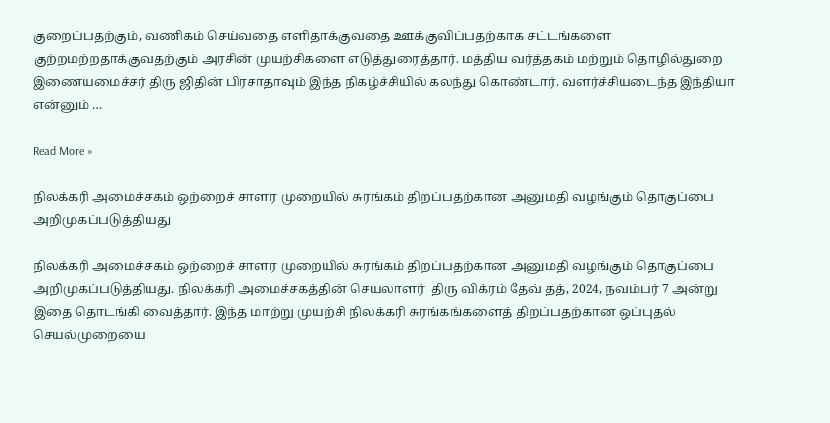குறைப்பதற்கும், வணிகம் செய்வதை எளிதாக்குவதை ஊக்குவிப்பதற்காக சட்டங்களை குற்றமற்றதாக்குவதற்கும் அரசின் முயற்சிகளை எடுத்துரைத்தார். மத்திய வர்த்தகம் மற்றும் தொழில்துறை இணையமைச்சர் திரு ஜிதின் பிரசாதாவும் இந்த நிகழ்ச்சியில் கலந்து கொண்டார். வளர்ச்சியடைந்த இந்தியா என்னும் …

Read More »

நிலக்கரி அமைச்சகம் ஒற்றைச் சாளர முறையில் சுரங்கம் திறப்பதற்கான அனுமதி வழங்கும் தொகுப்பை அறிமுகப்படுத்தியது

நிலக்கரி அமைச்சகம் ஒற்றைச் சாளர முறையில் சுரங்கம் திறப்பதற்கான அனுமதி வழங்கும் தொகுப்பை அறிமுகப்படுத்தியது. நிலக்கரி அமைச்சகத்தின் செயலாளர்  திரு விக்ரம் தேவ் தத், 2024, நவம்பர் 7 அன்று இதை தொடங்கி வைத்தார். இந்த மாற்று முயற்சி நிலக்கரி சுரங்கங்களைத் திறப்பதற்கான ஒப்புதல் செயல்முறையை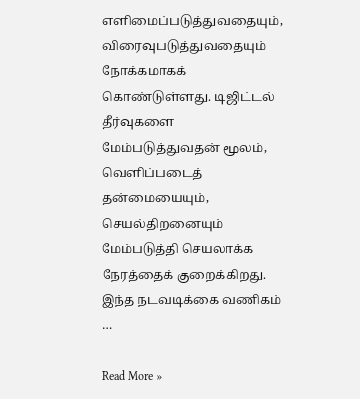எளிமைப்படுத்துவதையும், விரைவுபடுத்துவதையும் நோக்கமாகக் கொண்டுள்ளது. டிஜிட்டல் தீர்வுகளை மேம்படுத்துவதன் மூலம், வெளிப்படைத் தன்மையையும், செயல்திறனையும் மேம்படுத்தி செயலாக்க நேரத்தைக் குறைக்கிறது. இந்த நடவடிக்கை வணிகம் …

Read More »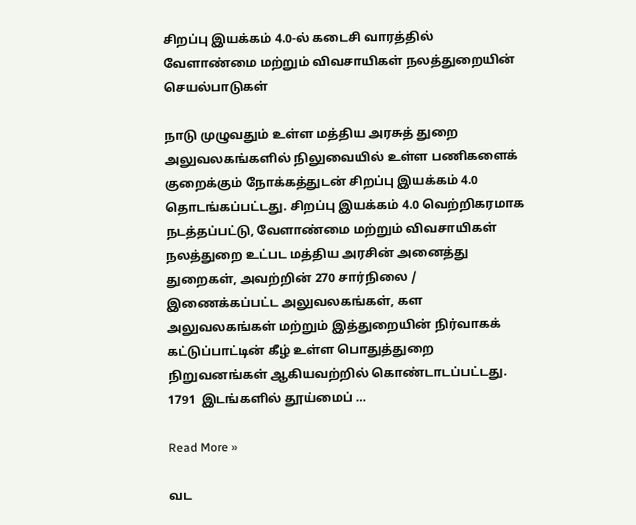சிறப்பு இயக்கம் 4.0-ல் கடைசி வாரத்தில் வேளாண்மை மற்றும் விவசாயிகள் நலத்துறையின் செயல்பாடுகள்

நாடு முழுவதும் உள்ள மத்திய அரசுத் துறை அலுவலகங்களில் நிலுவையில் உள்ள பணிகளைக் குறைக்கும் நோக்கத்துடன் சிறப்பு இயக்கம் 4.0 தொடங்கப்பட்டது. சிறப்பு இயக்கம் 4.0 வெற்றிகரமாக நடத்தப்பட்டு, வேளாண்மை மற்றும் விவசாயிகள் நலத்துறை உட்பட மத்திய அரசின் அனைத்து துறைகள், அவற்றின் 270 சார்நிலை / இணைக்கப்பட்ட அலுவலகங்கள், கள அலுவலகங்கள் மற்றும் இத்துறையின் நிர்வாகக் கட்டுப்பாட்டின் கீழ் உள்ள பொதுத்துறை நிறுவனங்கள் ஆகியவற்றில் கொண்டாடப்பட்டது. 1791  இடங்களில் தூய்மைப் …

Read More »

வட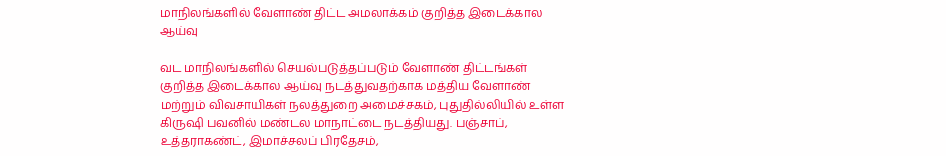மாநிலங்களில் வேளாண் திட்ட அமலாக்கம் குறித்த இடைக்கால ஆய்வு

வட மாநிலங்களில் செயல்படுத்தப்படும் வேளாண் திட்டங்கள் குறித்த இடைக்கால ஆய்வு நடத்துவதற்காக மத்திய வேளாண் மற்றும் விவசாயிகள் நலத்துறை அமைச்சகம், புதுதில்லியில் உள்ள கிருஷி பவனில் மண்டல மாநாட்டை நடத்தியது. பஞ்சாப், உத்தராகண்ட், இமாச்சலப் பிரதேசம்,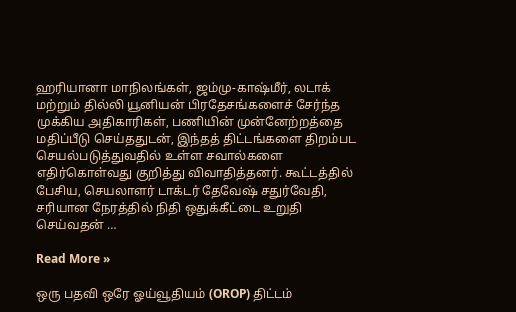ஹரியானா மாநிலங்கள், ஜம்மு-காஷ்மீர், லடாக் மற்றும் தில்லி யூனியன் பிரதேசங்களைச் சேர்ந்த முக்கிய அதிகாரிகள், பணியின் முன்னேற்றத்தை மதிப்பீடு செய்ததுடன், இந்தத் திட்டங்களை திறம்பட செயல்படுத்துவதில் உள்ள சவால்களை எதிர்கொள்வது குறித்து விவாதித்தனர். கூட்டத்தில் பேசிய, செயலாளர் டாக்டர் தேவேஷ் சதுர்வேதி, சரியான நேரத்தில் நிதி ஒதுக்கீட்டை உறுதி செய்வதன் …

Read More »

ஒரு பதவி ஒரே ஓய்வூதியம் (OROP) திட்டம்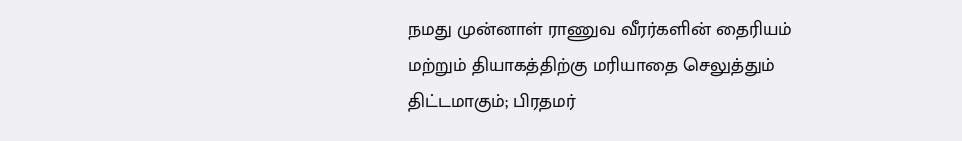நமது முன்னாள் ராணுவ வீரர்களின் தைரியம் மற்றும் தியாகத்திற்கு மரியாதை செலுத்தும் திட்டமாகும்; பிரதமர்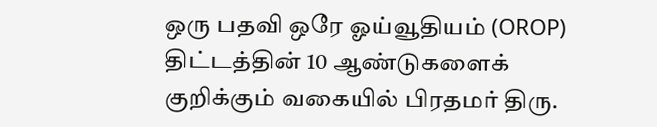ஒரு பதவி ஒரே ஓய்வூதியம் (OROP) திட்டத்தின் 10 ஆண்டுகளைக் குறிக்கும் வகையில் பிரதமர் திரு.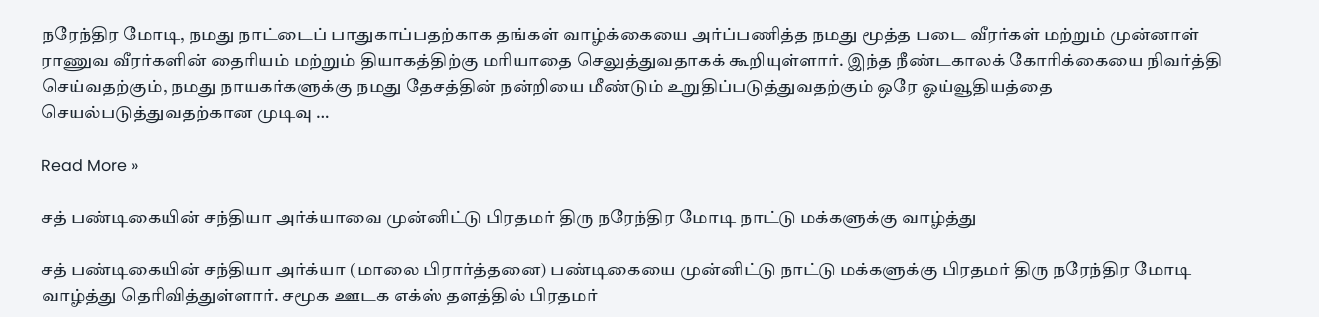நரேந்திர மோடி, நமது நாட்டைப் பாதுகாப்பதற்காக தங்கள் வாழ்க்கையை அர்ப்பணித்த நமது மூத்த படை வீரர்கள் மற்றும் முன்னாள் ராணுவ வீரர்களின் தைரியம் மற்றும் தியாகத்திற்கு மரியாதை செலுத்துவதாகக் கூறியுள்ளார். இந்த நீண்டகாலக் கோரிக்கையை நிவர்த்தி செய்வதற்கும், நமது நாயகர்களுக்கு நமது தேசத்தின் நன்றியை மீண்டும் உறுதிப்படுத்துவதற்கும் ஒரே ஓய்வூதியத்தை செயல்படுத்துவதற்கான முடிவு …

Read More »

சத் பண்டிகையின் சந்தியா அர்க்யாவை முன்னிட்டு பிரதமர் திரு நரேந்திர மோடி நாட்டு மக்களுக்கு வாழ்த்து

சத் பண்டிகையின் சந்தியா அர்க்யா (மாலை பிரார்த்தனை) பண்டிகையை முன்னிட்டு நாட்டு மக்களுக்கு பிரதமர் திரு நரேந்திர மோடி வாழ்த்து தெரிவித்துள்ளார். சமூக ஊடக எக்ஸ் தளத்தில் பிரதமர்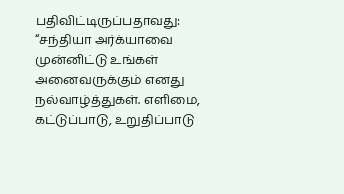பதிவிட்டிருப்பதாவது: “சந்தியா அர்க்யாவை முன்னிட்டு உங்கள் அனைவருக்கும் எனது நல்வாழ்த்துகள். எளிமை, கட்டுப்பாடு, உறுதிப்பாடு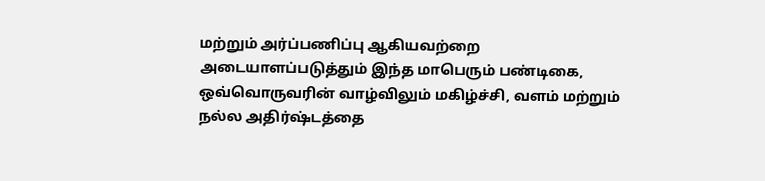மற்றும் அர்ப்பணிப்பு ஆகியவற்றை அடையாளப்படுத்தும் இந்த மாபெரும் பண்டிகை, ஒவ்வொருவரின் வாழ்விலும் மகிழ்ச்சி, வளம் மற்றும் நல்ல அதிர்ஷ்டத்தை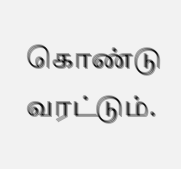கொண்டு வரட்டும்.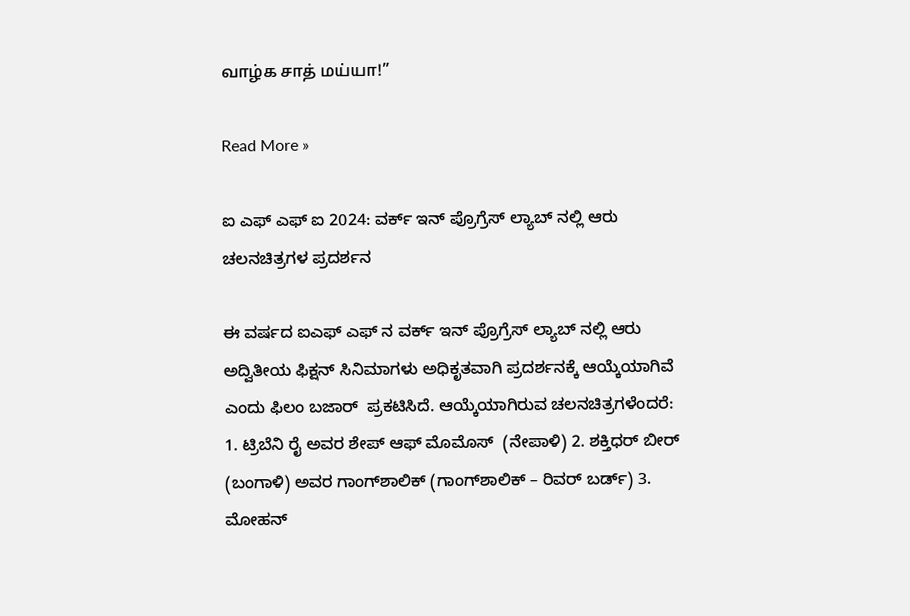வாழ்க சாத் மய்யா!”

Read More »

ಐ ಎಫ್ ಎಫ್ ಐ 2024: ವರ್ಕ್ ಇನ್ ಪ್ರೊಗ್ರೆಸ್ ಲ್ಯಾಬ್ ನಲ್ಲಿ ಆರು ಚಲನಚಿತ್ರಗಳ ಪ್ರದರ್ಶನ

ಈ ವರ್ಷದ ಐಎಫ್ ಎಫ್ ನ ವರ್ಕ್ ಇನ್ ಪ್ರೊಗ್ರೆಸ್‌ ಲ್ಯಾಬ್ ನಲ್ಲಿ ಆರು ಅದ್ವಿತೀಯ ಫಿಕ್ಷನ್ ಸಿನಿಮಾಗಳು ಅಧಿಕೃತವಾಗಿ ಪ್ರದರ್ಶನಕ್ಕೆ ಆಯ್ಕೆಯಾಗಿವೆ ಎಂದು ಫಿಲಂ ಬಜಾರ್‌  ಪ್ರಕಟಿಸಿದೆ. ಆಯ್ಕೆಯಾಗಿರುವ ಚಲನಚಿತ್ರಗಳೆಂದರೆ: 1. ಟ್ರಿಬೆನಿ ರೈ ಅವರ ಶೇಪ್ ಆಫ್ ಮೊಮೊಸ್  (ನೇಪಾಳಿ) 2. ಶಕ್ತಿಧರ್ ಬೀರ್ (ಬಂಗಾಳಿ) ಅವರ ಗಾಂಗ್‌ಶಾಲಿಕ್ (ಗಾಂಗ್‌ಶಾಲಿಕ್ – ರಿವರ್ ಬರ್ಡ್) 3. ಮೋಹನ್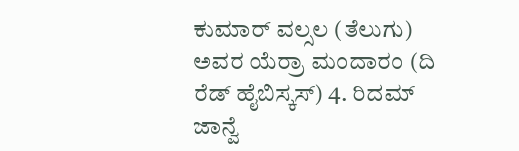ಕುಮಾರ್ ವಲ್ಸಲ (ತೆಲುಗು) ಅವರ ಯೆರ್ರಾ ಮಂದಾರಂ (ದಿ ರೆಡ್ ಹೈಬಿಸ್ಕಸ್) 4. ರಿದಮ್ ಜಾನ್ವೆ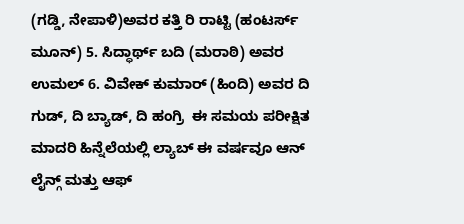(ಗಡ್ಡಿ, ನೇಪಾಳಿ)ಅವರ ಕತ್ತಿ ರಿ ರಾಟ್ಟಿ (ಹಂಟರ್ಸ್ ಮೂನ್) 5. ಸಿದ್ಧಾರ್ಥ್ ಬದಿ (ಮರಾಠಿ) ಅವರ  ಉಮಲ್ 6. ವಿವೇಕ್ ಕುಮಾರ್ (ಹಿಂದಿ) ಅವರ ದಿ ಗುಡ್, ದಿ ಬ್ಯಾಡ್, ದಿ ಹಂಗ್ರಿ  ಈ ಸಮಯ ಪರೀಕ್ಷಿತ ಮಾದರಿ ಹಿನ್ನೆಲೆಯಲ್ಲಿ ಲ್ಯಾಬ್ ಈ ವರ್ಷವೂ ಆನ್ ಲೈನ್ಗ್ ಮತ್ತು ಆಫ್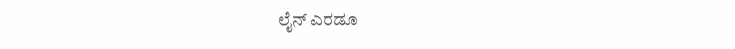ಲೈನ್ ಎರಡೂ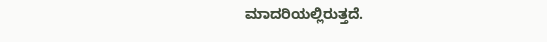ಮಾದರಿಯಲ್ಲಿರುತ್ತದೆ.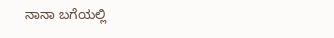ನಾನಾ ಬಗೆಯಲ್ಲಿ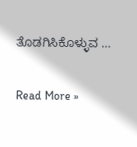ತೊಡಗಿಸಿಕೊಳ್ಳುವ …

Read More »